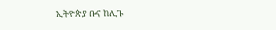ኢትዮጵያ ቡና ከሊጉ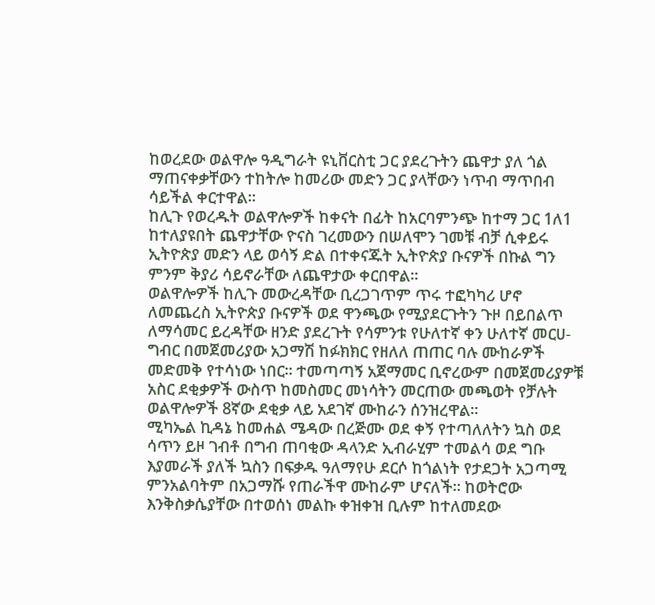ከወረደው ወልዋሎ ዓዲግራት ዩኒቨርስቲ ጋር ያደረጉትን ጨዋታ ያለ ጎል ማጠናቀቃቸውን ተከትሎ ከመሪው መድን ጋር ያላቸውን ነጥብ ማጥበብ ሳይችል ቀርተዋል።
ከሊጉ የወረዱት ወልዋሎዎች ከቀናት በፊት ከአርባምንጭ ከተማ ጋር 1ለ1 ከተለያዩበት ጨዋታቸው ዮናስ ገረመውን በሠለሞን ገመቹ ብቻ ሲቀይሩ ኢትዮጵያ መድን ላይ ወሳኝ ድል በተቀናጁት ኢትዮጵያ ቡናዎች በኩል ግን ምንም ቅያሪ ሳይኖራቸው ለጨዋታው ቀርበዋል።
ወልዋሎዎች ከሊጉ መውረዳቸው ቢረጋገጥም ጥሩ ተፎካካሪ ሆኖ ለመጨረስ ኢትዮጵያ ቡናዎች ወደ ዋንጫው የሚያደርጉትን ጉዞ በይበልጥ ለማሳመር ይረዳቸው ዘንድ ያደረጉት የሳምንቱ የሁለተኛ ቀን ሁለተኛ መርሀ-ግብር በመጀመሪያው አጋማሽ ከፉክክር የዘለለ ጠጠር ባሉ ሙከራዎች መድመቅ የተሳነው ነበር። ተመጣጣኝ አጀማመር ቢኖረውም በመጀመሪያዎቹ አስር ደቂቃዎች ውስጥ ከመስመር መነሳትን መርጠው መጫወት የቻሉት ወልዋሎዎች 8ኛው ደቂቃ ላይ አደገኛ ሙከራን ሰንዝረዋል።
ሚካኤል ኪዳኔ ከመሐል ሜዳው በረጅሙ ወደ ቀኝ የተጣለለትን ኳስ ወደ ሳጥን ይዞ ገብቶ በግብ ጠባቂው ዳላንድ ኢብራሂም ተመልሳ ወደ ግቡ እያመራች ያለች ኳስን በፍቃዱ ዓለማየሁ ደርሶ ከጎልነት የታደጋት አጋጣሚ ምንአልባትም በአጋማሹ የጠራችዋ ሙከራም ሆናለች። ከወትሮው እንቅስቃሴያቸው በተወሰነ መልኩ ቀዝቀዝ ቢሉም ከተለመደው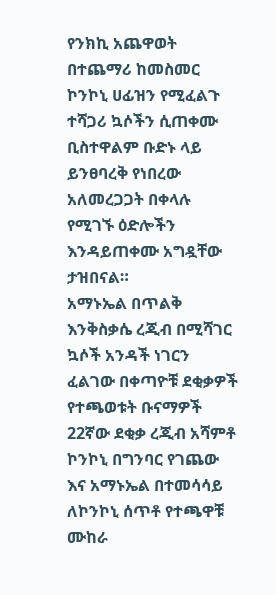የንክኪ አጨዋወት በተጨማሪ ከመስመር ኮንኮኒ ሀፊዝን የሚፈልጉ ተሻጋሪ ኳሶችን ሲጠቀሙ ቢስተዋልም ቡድኑ ላይ ይንፀባረቅ የነበረው አለመረጋጋት በቀላሉ የሚገኙ ዕድሎችን እንዳይጠቀሙ አግዷቸው ታዝበናል።
አማኑኤል በጥልቅ እንቅስቃሴ ረጂብ በሚሻገር ኳሶች አንዳች ነገርን ፈልገው በቀጣዮቹ ደቂቃዎች የተጫወቱት ቡናማዎች 22ኛው ደቂቃ ረጂብ አሻምቶ ኮንኮኒ በግንባር የገጨው እና አማኑኤል በተመሳሳይ ለኮንኮኒ ሰጥቶ የተጫዋቹ ሙከራ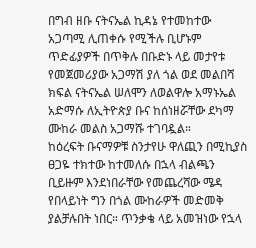በግብ ዘቡ ናትናኤል ኪዳኔ የተመከተው አጋጣሚ ሊጠቀሱ የሚችሉ ቢሆኑም ጥድፊያዎች በጥቅሉ በቡድኑ ላይ መታየቱ የመጀመሪያው አጋማሽ ያለ ጎል ወደ መልበሻ ክፍል ናትናኤል ሠለሞን ለወልዋሎ አማኑኤል አድማሱ ለኢትዮጵያ ቡና ከሰነዘሯቸው ደካማ ሙከራ መልስ አጋማሹ ተገባዷል።
ከዕረፍት ቡናማዎቹ ስንታየሁ ዋለጪን በሚኪያስ ፀጋዬ ተክተው ከተመለሱ በኋላ ብልጫን ቢይዙም እንደነበራቸው የመጨረሻው ሜዳ የበላይነት ግን በጎል ሙከራዎች መድመቅ ያልቻሉበት ነበር። ጥንቃቄ ላይ አመዝነው የኋላ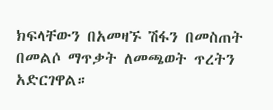ክፍላቸውን በአመዛኙ ሽፋን በመስጠት በመልሶ ማጥቃት ለመጫወት ጥረትን አድርገዋል።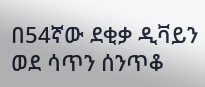በ54ኛው ደቂቃ ዲቫይን ወደ ሳጥን ሰንጥቆ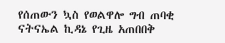የሰጠውን ኳስ የወልዋሎ ግብ ጠባቂ ናትናኤል ኪዳኔ የጊዜ አጠበበቅ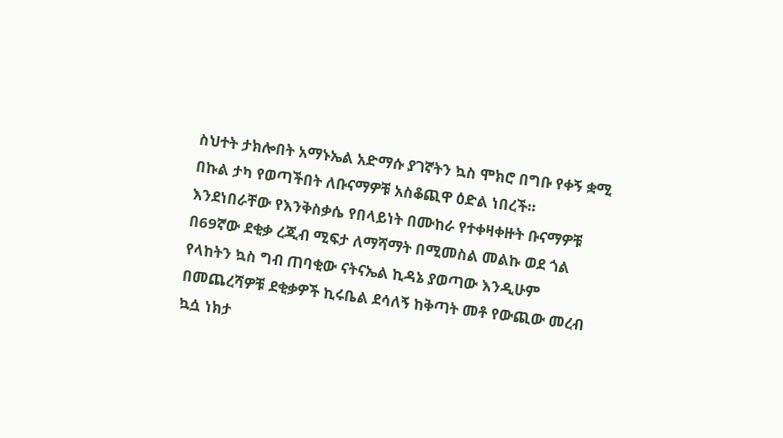ስህተት ታክሎበት አማኑኤል አድማሱ ያገኛትን ኳስ ሞክሮ በግቡ የቀኝ ቋሚ በኩል ታካ የወጣችበት ለቡናማዎቹ አስቆጪዋ ዕድል ነበረች።
እንደነበራቸው የእንቅስቃሴ የበላይነት በሙከራ የተቀዛቀዙት ቡናማዎቹ በ69ኛው ደቂቃ ረጂብ ሚፍታ ለማሻማት በሚመስል መልኩ ወደ ጎል የላከትን ኳስ ግብ ጠባቂው ናትናኤል ኪዳኔ ያወጣው እንዲሁም በመጨረሻዎቹ ደቂቃዎች ኪሩቤል ደሳለኝ ከቅጣት መቶ የውጪው መረብ ኳሷ ነክታ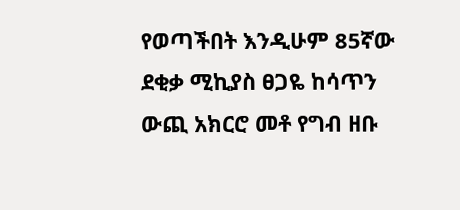የወጣችበት እንዲሁም 85ኛው ደቂቃ ሚኪያስ ፀጋዬ ከሳጥን ውጪ አክርሮ መቶ የግብ ዘቡ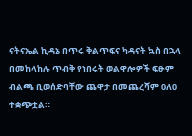ናትናኤል ኪዳኔ በጥሩ ቅልጥፍና ካዳናት ኳስ በኋላ በመከላከሉ ጥብቅ የነበሩት ወልዋሎዎች ፍፁም ብልጫ ቢወሰድባቸው ጨዋታ በመጨረሻም 0ለ0 ተቋጭቷል።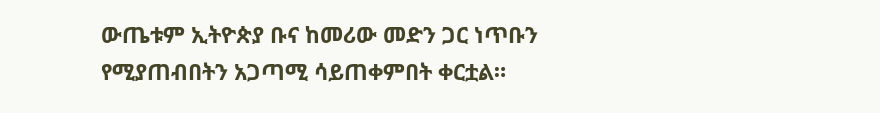ውጤቱም ኢትዮጵያ ቡና ከመሪው መድን ጋር ነጥቡን የሚያጠብበትን አጋጣሚ ሳይጠቀምበት ቀርቷል።